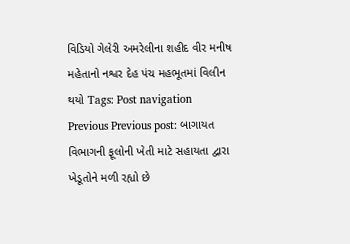વિડિયો ગેલેરી અમરેલીના શહીદ વીર મનીષ મહેતાનો નશ્વર દેહ પંચ મહભૂતમાં વિલીન થયો Tags: Post navigation Previous Previous post: બાગાયત વિભાગની ફૂલોની ખેતી માટે સહાયતા દ્વારા ખેડૂતોને મળી રહ્યો છે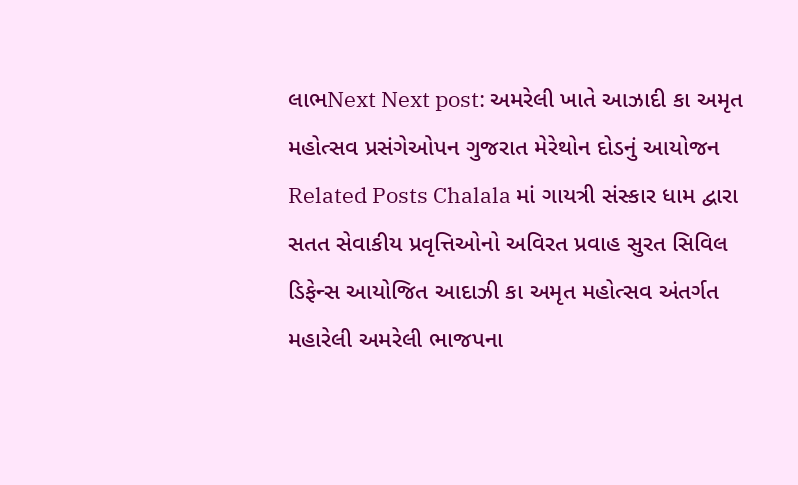લાભNext Next post: અમરેલી ખાતે આઝાદી કા અમૃત મહોત્સવ પ્રસંગેઓપન ગુજરાત મેરેથોન દોડનું આયોજન Related Posts Chalala માં ગાયત્રી સંસ્કાર ધામ દ્વારા સતત સેવાકીય પ્રવૃત્તિઓનો અવિરત પ્રવાહ સુરત સિવિલ ડિફેન્સ આયોજિત આદાઝી કા અમૃત મહોત્સવ અંતર્ગત મહારેલી અમરેલી ભાજપના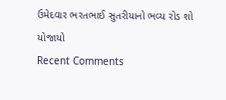ઉમેદવાર ભરતભાઈ સુતરીયાનો ભવ્ય રોડ શો યોજાયો
Recent Comments